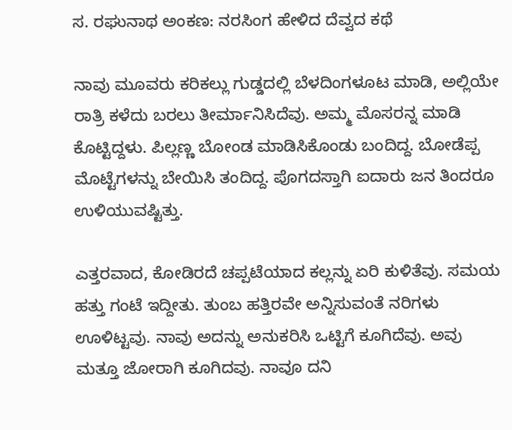ಸ. ರಘುನಾಥ ಅಂಕಣ: ನರಸಿಂಗ ಹೇಳಿದ ದೆವ್ವದ ಕಥೆ

ನಾವು ಮೂವರು ಕರಿಕಲ್ಲು ಗುಡ್ಡದಲ್ಲಿ ಬೆಳದಿಂಗಳೂಟ ಮಾಡಿ, ಅಲ್ಲಿಯೇ ರಾತ್ರಿ ಕಳೆದು ಬರಲು ತೀರ್ಮಾನಿಸಿದೆವು. ಅಮ್ಮ ಮೊಸರನ್ನ ಮಾಡಿ ಕೊಟ್ಟಿದ್ದಳು. ಪಿಲ್ಲಣ್ಣ ಬೋಂಡ ಮಾಡಿಸಿಕೊಂಡು ಬಂದಿದ್ದ. ಬೋಡೆಪ್ಪ ಮೊಟ್ಟೆಗಳನ್ನು ಬೇಯಿಸಿ ತಂದಿದ್ದ. ಪೊಗದಸ್ತಾಗಿ ಐದಾರು ಜನ ತಿಂದರೂ ಉಳಿಯುವಷ್ಟಿತ್ತು.

ಎತ್ತರವಾದ, ಕೋಡಿರದೆ ಚಪ್ಪಟೆಯಾದ ಕಲ್ಲನ್ನು ಏರಿ ಕುಳಿತೆವು. ಸಮಯ ಹತ್ತು ಗಂಟೆ ಇದ್ದೀತು. ತುಂಬ ಹತ್ತಿರವೇ ಅನ್ನಿಸುವಂತೆ ನರಿಗಳು ಊಳಿಟ್ಟವು. ನಾವು ಅದನ್ನು ಅನುಕರಿಸಿ ಒಟ್ಟಿಗೆ ಕೂಗಿದೆವು. ಅವು ಮತ್ತೂ ಜೋರಾಗಿ ಕೂಗಿದವು. ನಾವೂ ದನಿ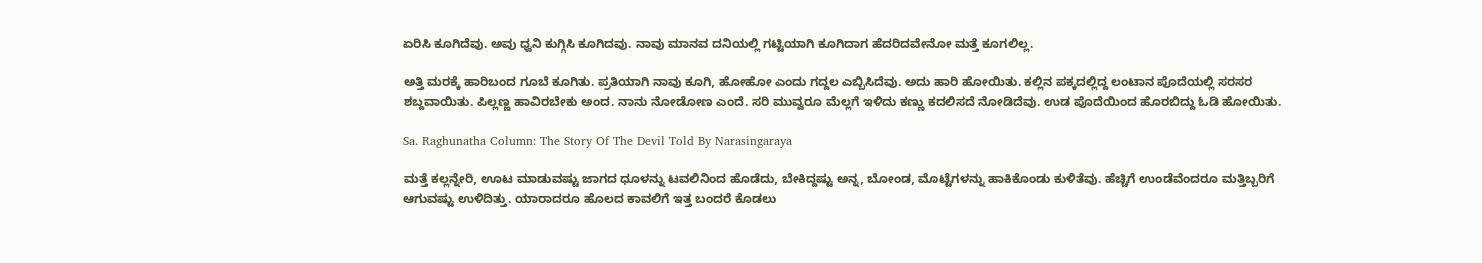ಏರಿಸಿ ಕೂಗಿದೆವು. ಅವು ಧ್ವನಿ ಕುಗ್ಗಿಸಿ ಕೂಗಿದವು. ನಾವು ಮಾನವ ದನಿಯಲ್ಲಿ ಗಟ್ಟಿಯಾಗಿ ಕೂಗಿದಾಗ ಹೆದರಿದವೇನೋ ಮತ್ತೆ ಕೂಗಲಿಲ್ಲ.

ಅತ್ತಿ ಮರಕ್ಕೆ ಹಾರಿಬಂದ ಗೂಬೆ ಕೂಗಿತು. ಪ್ರತಿಯಾಗಿ ನಾವು ಕೂಗಿ, ಹೋಹೋ ಎಂದು ಗದ್ದಲ ಎಬ್ಬಿಸಿದೆವು. ಅದು ಹಾರಿ ಹೋಯಿತು. ಕಲ್ಲಿನ ಪಕ್ಕದಲ್ಲಿದ್ದ ಲಂಟಾನ ಪೊದೆಯಲ್ಲಿ ಸರಸರ ಶಬ್ದವಾಯಿತು. ಪಿಲ್ಲಣ್ಣ ಹಾವಿರಬೇಕು ಅಂದ. ನಾನು ನೋಡೋಣ ಎಂದೆ. ಸರಿ ಮುವ್ವರೂ ಮೆಲ್ಲಗೆ ಇಳಿದು ಕಣ್ಣು ಕದಲಿಸದೆ ನೋಡಿದೆವು. ಉಡ ಪೊದೆಯಿಂದ ಹೊರಬಿದ್ದು ಓಡಿ ಹೋಯಿತು.

Sa. Raghunatha Column: The Story Of The Devil Told By Narasingaraya

ಮತ್ತೆ ಕಲ್ಲನ್ನೇರಿ, ಊಟ ಮಾಡುವಷ್ಟು ಜಾಗದ ಧೂಳನ್ನು ಟವಲಿನಿಂದ ಹೊಡೆದು, ಬೇಕಿದ್ದಷ್ಟು ಅನ್ನ, ಬೋಂಡ, ಮೊಟ್ಟೆಗಳನ್ನು ಹಾಕಿಕೊಂಡು ಕುಳಿತೆವು. ಹೆಚ್ಚಿಗೆ ಉಂಡೆವೆಂದರೂ ಮತ್ತಿಬ್ಬರಿಗೆ ಆಗುವಷ್ಟು ಉಳಿದಿತ್ತು. ಯಾರಾದರೂ ಹೊಲದ ಕಾವಲಿಗೆ ಇತ್ತ ಬಂದರೆ ಕೊಡಲು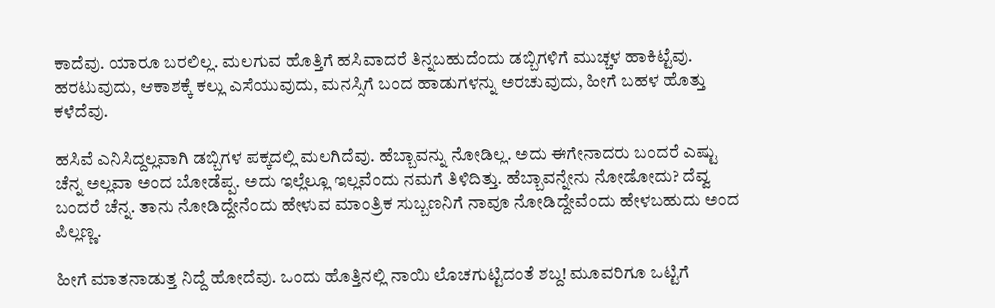ಕಾದೆವು. ಯಾರೂ ಬರಲಿಲ್ಲ. ಮಲಗುವ ಹೊತ್ತಿಗೆ ಹಸಿವಾದರೆ ತಿನ್ನಬಹುದೆಂದು ಡಬ್ಬಿಗಳಿಗೆ ಮುಚ್ಚಳ ಹಾಕಿಟ್ಟೆವು. ಹರಟುವುದು, ಆಕಾಶಕ್ಕೆ ಕಲ್ಲು ಎಸೆಯುವುದು, ಮನಸ್ಸಿಗೆ ಬಂದ ಹಾಡುಗಳನ್ನು ಅರಚುವುದು, ಹೀಗೆ ಬಹಳ ಹೊತ್ತು ಕಳೆದೆವು.

ಹಸಿವೆ ಎನಿಸಿದ್ದಲ್ಲವಾಗಿ ಡಬ್ಬಿಗಳ ಪಕ್ಕದಲ್ಲಿ ಮಲಗಿದೆವು. ಹೆಬ್ಬಾವನ್ನು ನೋಡಿಲ್ಲ. ಅದು ಈಗೇನಾದರು ಬಂದರೆ ಎಷ್ಟು ಚೆನ್ನ ಅಲ್ಲವಾ ಅಂದ ಬೋಡೆಪ್ಪ. ಅದು ಇಲ್ಲೆಲ್ಲೂ ಇಲ್ಲವೆಂದು ನಮಗೆ ತಿಳಿದಿತ್ತು. ಹೆಬ್ಬಾವನ್ನೇನು ನೋಡೋದು? ದೆವ್ವ ಬಂದರೆ ಚೆನ್ನ. ತಾನು ನೋಡಿದ್ದೇನೆಂದು ಹೇಳುವ ಮಾಂತ್ರಿಕ ಸುಬ್ಬಣನಿಗೆ ನಾವೂ ನೋಡಿದ್ದೇವೆಂದು ಹೇಳಬಹುದು ಅಂದ ಪಿಲ್ಲಣ್ಣ.

ಹೀಗೆ ಮಾತನಾಡುತ್ತ ನಿದ್ದೆ ಹೋದೆವು. ಒಂದು ಹೊತ್ತಿನಲ್ಲಿ ನಾಯಿ ಲೊಚಗುಟ್ಟಿದಂತೆ ಶಬ್ದ! ಮೂವರಿಗೂ ಒಟ್ಟಿಗೆ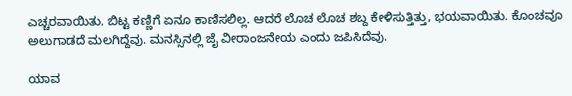ಎಚ್ಚರವಾಯಿತು. ಬಿಟ್ಟ ಕಣ್ಣಿಗೆ ಏನೂ ಕಾಣಿಸಲಿಲ್ಲ. ಆದರೆ ಲೊಚ ಲೊಚ ಶಬ್ದ ಕೇಳಿಸುತ್ತಿತ್ತು, ಭಯವಾಯಿತು. ಕೊಂಚವೂ ಅಲುಗಾಡದೆ ಮಲಗಿದ್ದೆವು. ಮನಸ್ಸಿನಲ್ಲಿ ಜೈ ವೀರಾಂಜನೇಯ ಎಂದು ಜಪಿಸಿದೆವು.

ಯಾವ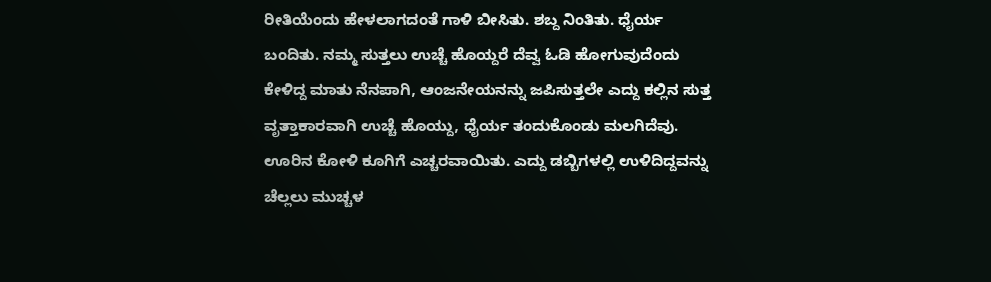ರೀತಿಯೆಂದು ಹೇಳಲಾಗದಂತೆ ಗಾಳಿ ಬೀಸಿತು. ಶಬ್ದ ನಿಂತಿತು. ಧೈರ್ಯ ಬಂದಿತು. ನಮ್ಮ ಸುತ್ತಲು ಉಚ್ಚೆ ಹೊಯ್ದರೆ ದೆವ್ವ ಓಡಿ ಹೋಗುವುದೆಂದು ಕೇಳಿದ್ದ ಮಾತು ನೆನಪಾಗಿ, ಆಂಜನೇಯನನ್ನು ಜಪಿಸುತ್ತಲೇ ಎದ್ದು ಕಲ್ಲಿನ ಸುತ್ತ ವೃತ್ತಾಕಾರವಾಗಿ ಉಚ್ಚೆ ಹೊಯ್ದು, ಧೈರ್ಯ ತಂದುಕೊಂಡು ಮಲಗಿದೆವು. ಊರಿನ ಕೋಳಿ ಕೂಗಿಗೆ ಎಚ್ಚರವಾಯಿತು. ಎದ್ದು ಡಬ್ಬಿಗಳಲ್ಲಿ ಉಳಿದಿದ್ದವನ್ನು ಚೆಲ್ಲಲು ಮುಚ್ಚಳ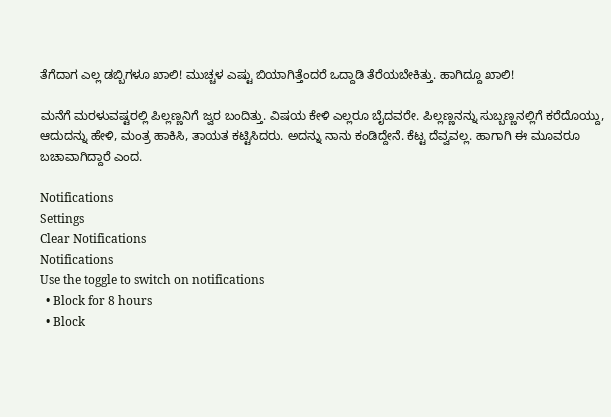ತೆಗೆದಾಗ ಎಲ್ಲ ಡಬ್ಬಿಗಳೂ ಖಾಲಿ! ಮುಚ್ಚಳ ಎಷ್ಟು ಬಿಯಾಗಿತ್ತೆಂದರೆ ಒದ್ದಾಡಿ ತೆರೆಯಬೇಕಿತ್ತು. ಹಾಗಿದ್ದೂ ಖಾಲಿ!

ಮನೆಗೆ ಮರಳುವಷ್ಟರಲ್ಲಿ ಪಿಲ್ಲಣ್ಣನಿಗೆ ಜ್ವರ ಬಂದಿತ್ತು. ವಿಷಯ ಕೇಳಿ ಎಲ್ಲರೂ ಬೈದವರೇ. ಪಿಲ್ಲಣ್ಣನನ್ನು ಸುಬ್ಬಣ್ಣನಲ್ಲಿಗೆ ಕರೆದೊಯ್ದು, ಆದುದನ್ನು ಹೇಳಿ, ಮಂತ್ರ ಹಾಕಿಸಿ, ತಾಯತ ಕಟ್ಟಿಸಿದರು. ಅದನ್ನು ನಾನು ಕಂಡಿದ್ದೇನೆ. ಕೆಟ್ಟ ದೆವ್ವವಲ್ಲ. ಹಾಗಾಗಿ ಈ ಮೂವರೂ ಬಚಾವಾಗಿದ್ದಾರೆ ಎಂದ.

Notifications
Settings
Clear Notifications
Notifications
Use the toggle to switch on notifications
  • Block for 8 hours
  • Block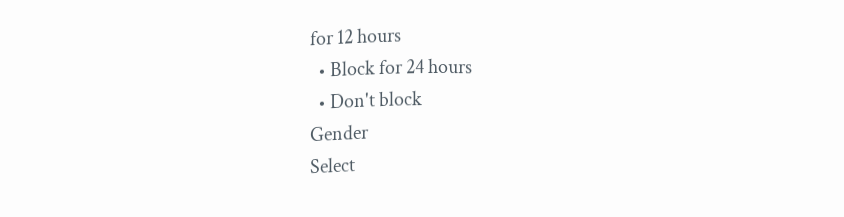for 12 hours
  • Block for 24 hours
  • Don't block
Gender
Select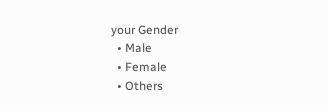your Gender
  • Male
  • Female
  • Others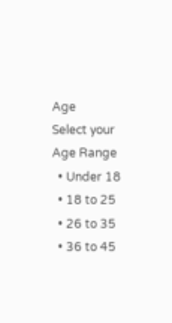Age
Select your Age Range
  • Under 18
  • 18 to 25
  • 26 to 35
  • 36 to 45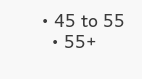• 45 to 55
  • 55+